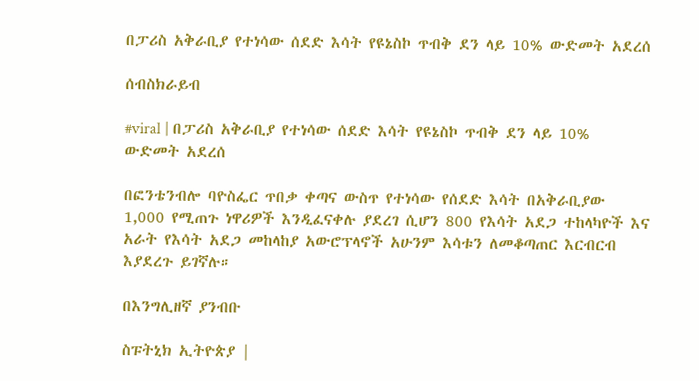በፓሪስ አቅራቢያ የተነሳው ሰደድ እሳት የዩኔስኮ ጥብቅ ደን ላይ 10% ውድመት አደረሰ

ሰብስክራይብ

#viral | በፓሪስ አቅራቢያ የተነሳው ሰደድ እሳት የዩኔስኮ ጥብቅ ደን ላይ 10% ውድመት አደረሰ

በፎንቴንብሎ ባዮስፌር ጥበቃ ቀጣና ውስጥ የተነሳው የሰደድ እሳት በአቅራቢያው 1,000 የሚጠጉ ነዋሪዎች እንዲፈናቀሉ ያደረገ ሲሆን 800 የእሳት አደጋ ተከላካዮች እና አራት የእሳት አደጋ መከላከያ አውሮፕላኖች አሁንም እሳቱን ለመቆጣጠር እርብርብ እያደረጉ ይገኛሉ።

በእንግሊዘኛ ያንብቡ

ስፑትኒክ ኢትዮጵያ |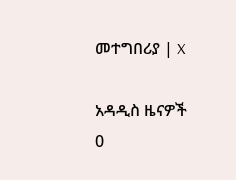መተግበሪያ | X

አዳዲስ ዜናዎች
0